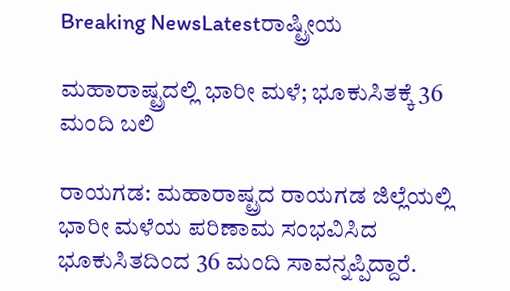Breaking NewsLatestರಾಷ್ಟ್ರೀಯ

ಮಹಾರಾಷ್ಟ್ರದಲ್ಲಿ ಭಾರೀ ಮಳೆ; ಭೂಕುಸಿತಕ್ಕೆ 36 ಮಂದಿ ಬಲಿ

ರಾಯಗಡ: ಮಹಾರಾಷ್ಟ್ರದ ರಾಯಗಡ ಜಿಲ್ಲೆಯಲ್ಲಿ ಭಾರೀ ಮಳೆಯ ಪರಿಣಾಮ ಸಂಭವಿಸಿದ ಭೂಕುಸಿತದಿಂದ 36 ಮಂದಿ ಸಾವನ್ನಪ್ಪಿದ್ದಾರೆ.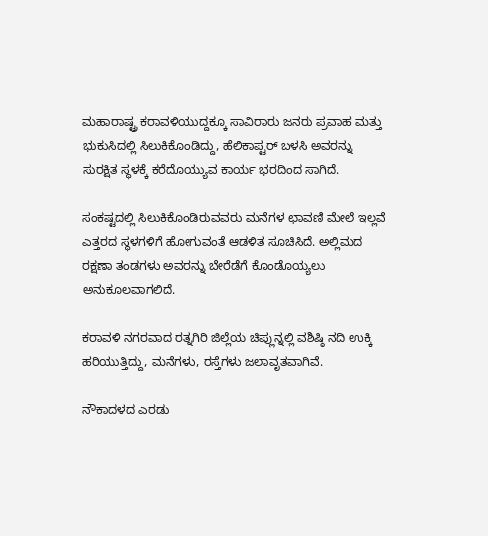ಮಹಾರಾಷ್ಟ್ರ ಕರಾವಳಿಯುದ್ದಕ್ಕೂ ಸಾವಿರಾರು ಜನರು ಪ್ರವಾಹ ಮತ್ತು ಭುಕುಸಿದಲ್ಲಿ ಸಿಲುಕಿಕೊಂಡಿದ್ದು, ಹೆಲಿಕಾಪ್ಟರ್ ಬಳಸಿ ಅವರನ್ನು ಸುರಕ್ಷಿತ ಸ್ಥಳಕ್ಕೆ ಕರೆದೊಯ್ಯುವ ಕಾರ್ಯ ಭರದಿಂದ ಸಾಗಿದೆ.

ಸಂಕಷ್ಟದಲ್ಲಿ ಸಿಲುಕಿಕೊಂಡಿರುವವರು ಮನೆಗಳ ಛಾವಣಿ ಮೇಲೆ ಇಲ್ಲವೆ ಎತ್ತರದ ಸ್ಥಳಗಳಿಗೆ ಹೋಗುವಂತೆ ಆಡಳಿತ ಸೂಚಿಸಿದೆ. ಅಲ್ಲಿಮದ ರಕ್ಷಣಾ ತಂಡಗಳು ಅವರನ್ನು ಬೇರೆಡೆಗೆ ಕೊಂಡೊಯ್ಯಲು ಅನುಕೂಲವಾಗಲಿದೆ.

ಕರಾವಳಿ ನಗರವಾದ ರತ್ನಗಿರಿ ಜಿಲ್ಲೆಯ ಚಿಪ್ಲುನ್ನಲ್ಲಿ ವಶಿಷ್ಠಿ ನದಿ ಉಕ್ಕಿ ಹರಿಯುತ್ತಿದ್ದು, ಮನೆಗಳು, ರಸ್ತೆಗಳು ಜಲಾವೃತವಾಗಿವೆ.

ನೌಕಾದಳದ ಎರಡು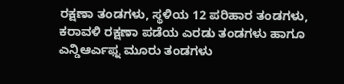ರಕ್ಷಣಾ ತಂಡಗಳು, ಸ್ಥಳಿಯ 12 ಪರಿಹಾರ ತಂಡಗಳು, ಕರಾವಳಿ ರಕ್ಷಣಾ ಪಡೆಯ ಎರಡು ತಂಡಗಳು ಹಾಗೂ ಎನ್ಡಿಆರ್ಎಫ್ನ ಮೂರು ತಂಡಗಳು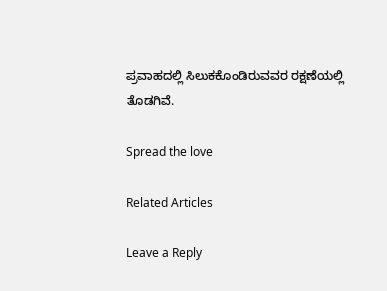ಪ್ರವಾಹದಲ್ಲಿ ಸಿಲುಕಕೊಂಡಿರುವವರ ರಕ್ಷಣೆಯಲ್ಲಿ ತೊಡಗಿವೆ.

Spread the love

Related Articles

Leave a Reply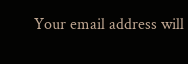Your email address will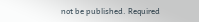not be published. Required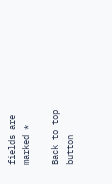fields are marked *

Back to top button